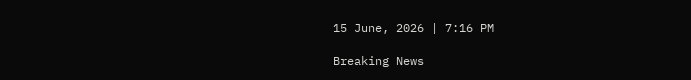15 June, 2026 | 7:16 PM

Breaking News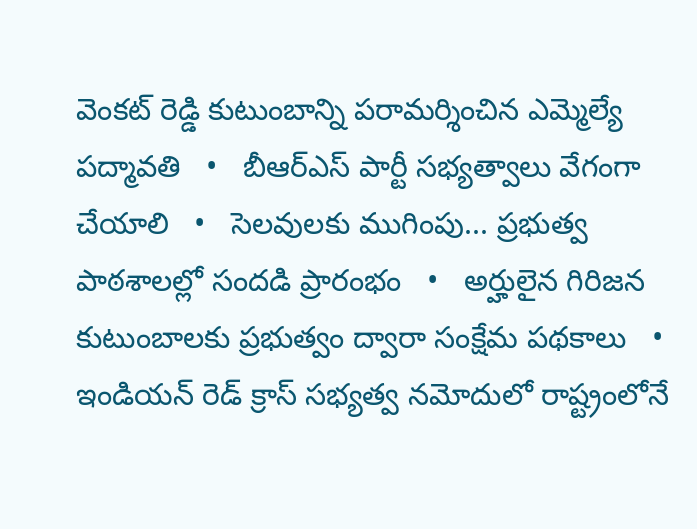వెంకట్ రెడ్డి కుటుంబాన్ని పరామర్శించిన ఎమ్మెల్యే పద్మావతి   •   బీఆర్ఎస్ పార్టీ సభ్యత్వాలు వేగంగా చేయాలి   •   సెలవులకు ముగింపు... ప్రభుత్వ పాఠశాలల్లో సందడి ప్రారంభం   •   అర్హులైన గిరిజన కుటుంబాలకు ప్రభుత్వం ద్వారా సంక్షేమ పథకాలు   •   ఇండియన్ రెడ్ క్రాస్ సభ్యత్వ నమోదులో రాష్ట్రంలోనే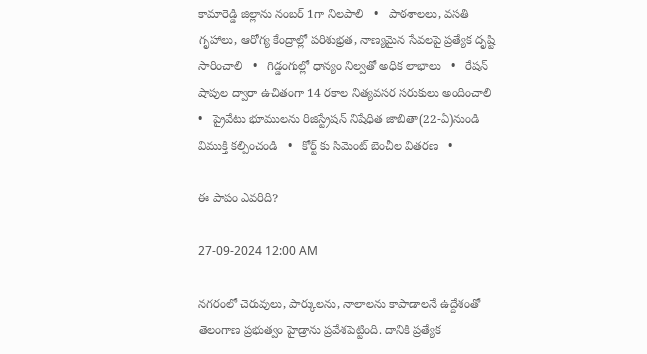కామారెడ్డి జిల్లాను నంబర్ 1గా నిలపాలి   •   పాఠశాలలు, వసతి గృహాలు, ఆరోగ్య కేంద్రాల్లో పరిశుభ్రత, నాణ్యమైన సేవలపై ప్రత్యేక దృష్టి సారించాలి   •   గిడ్డంగుల్లో ధాన్యం నిల్వతో అధిక లాభాలు   •   రేషన్ షాపుల ద్వారా ఉచితంగా 14 రకాల నిత్యవసర సరుకులు అందించాలి   •   ప్రైవేటు భూములను రిజిస్ట్రేషన్ నిషేధిత జాబితా(22-ఏ)నుండి విముక్తి కల్పించండి   •   కోర్ట్ కు సిమెంట్ బెంచీల వితరణ   •

ఈ పాపం ఎవరిది?

27-09-2024 12:00 AM

నగరంలో చెరువులు, పార్కులను, నాలాలను కాపాడాలనే ఉద్దేశంతో తెలంగాణ ప్రభుత్వం హైడ్రాను ప్రవేశపెట్టింది. దానికి ప్రత్యేక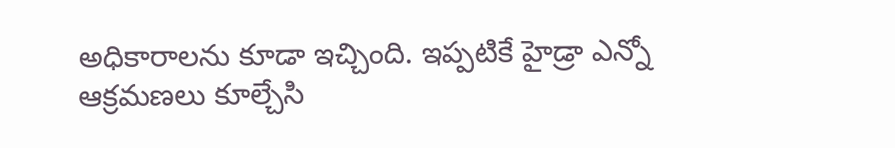అధికారాలను కూడా ఇచ్చింది. ఇప్పటికే హైడ్రా ఎన్నో ఆక్రమణలు కూల్చేసి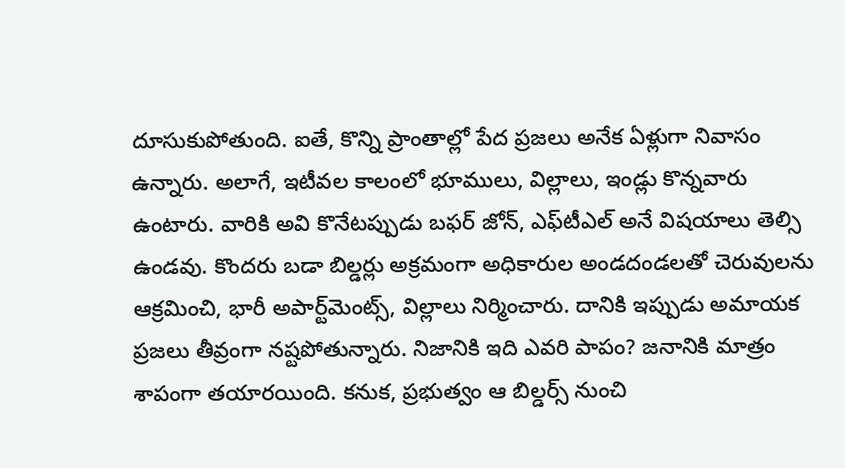దూసుకుపోతుంది. ఐతే, కొన్ని ప్రాంతాల్లో పేద ప్రజలు అనేక ఏళ్లుగా నివాసం ఉన్నారు. అలాగే, ఇటీవల కాలంలో భూములు, విల్లాలు, ఇండ్లు కొన్నవారు ఉంటారు. వారికి అవి కొనేటప్పుడు బఫర్ జోన్, ఎఫ్‌టీఎల్ అనే విషయాలు తెల్సి ఉండవు. కొందరు బడా బిల్డర్లు అక్రమంగా అధికారుల అండదండలతో చెరువులను ఆక్రమించి, భారీ అపార్ట్‌మెంట్స్, విల్లాలు నిర్మించారు. దానికి ఇప్పుడు అమాయక ప్రజలు తీవ్రంగా నష్టపోతున్నారు. నిజానికి ఇది ఎవరి పాపం? జనానికి మాత్రం శాపంగా తయారయింది. కనుక, ప్రభుత్వం ఆ బిల్డర్స్ నుంచి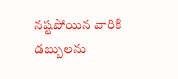నష్టపోయిన వారికి డబ్బులను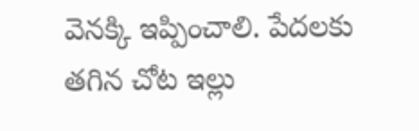వెనక్కి ఇప్పించాలి. పేదలకు తగిన చోట ఇల్లు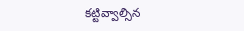కట్టివ్వాల్సిన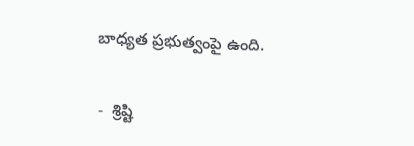బాధ్యత ప్రభుత్వంపై ఉంది.

-  శ్రిష్టి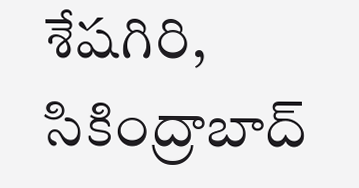శేషగిరి, సికింద్రాబాద్